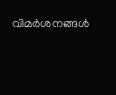വിമർശനങ്ങൾ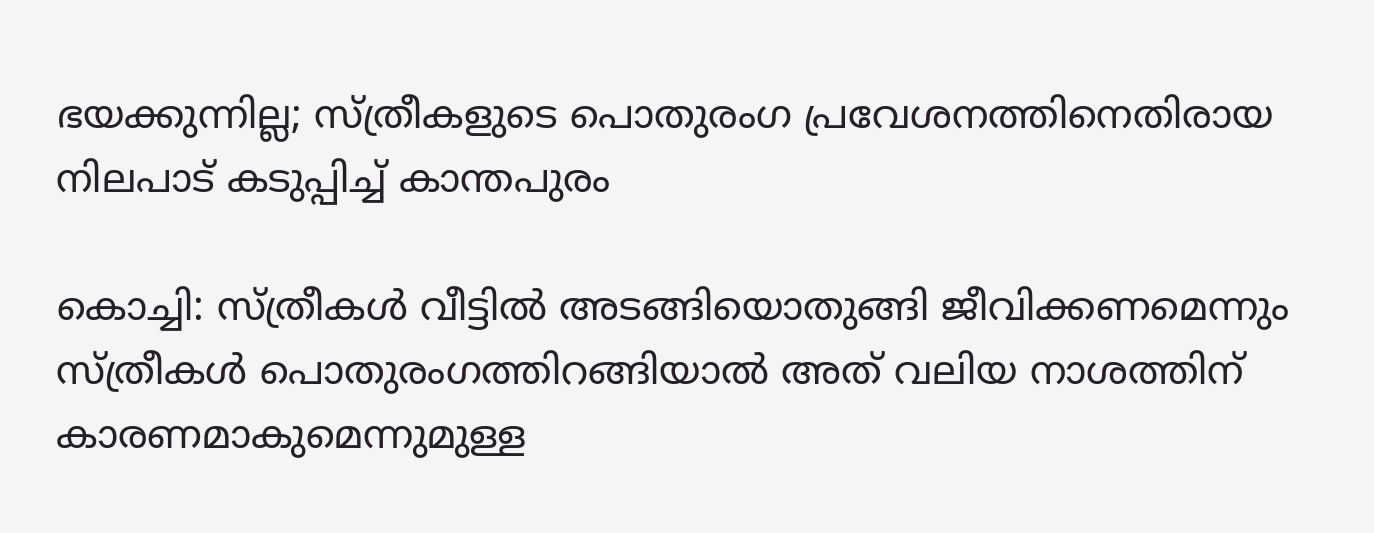ഭയക്കുന്നില്ല; സ്ത്രീകളുടെ പൊതുരംഗ പ്രവേശനത്തിനെതിരായ നിലപാട് കടുപ്പിച്ച് കാന്തപുരം

കൊച്ചി: സ്ത്രീകൾ വീട്ടിൽ അടങ്ങിയൊതുങ്ങി ജീവിക്കണമെന്നും സ്ത്രീകൾ പൊതുരംഗത്തിറങ്ങിയാൽ അത് വലിയ നാശത്തിന് കാരണമാകുമെന്നുമുള്ള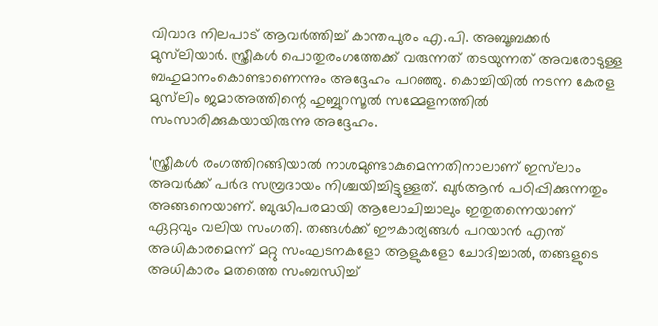വിവാദ നിലപാട് ആവർത്തിച്ച് കാന്തപുരം എ.പി. അബൂബക്കർ മുസ്‌ലിയാർ. സ്ത്രീകൾ പൊതുരംഗത്തേക്ക് വരുന്നത് തടയുന്നത് അവരോടുള്ള ബഹുമാനംകൊണ്ടാണെന്നും അദ്ദേഹം പറഞ്ഞു. കൊച്ചിയിൽ നടന്ന കേരള മുസ്‌ലിം ജമാഅത്തിന്റെ ഹുബ്ബുറസൂൽ സമ്മേളനത്തിൽ സംസാരിക്കുകയായിരുന്നു അദ്ദേഹം.

‘സ്ത്രീകൾ രംഗത്തിറങ്ങിയാൽ നാശമുണ്ടാകുമെന്നതിനാലാണ് ഇസ്‌ലാം അവർക്ക് പർദ സമ്പ്രദായം നിശ്ചയിച്ചിട്ടുള്ളത്. ഖുർആൻ പഠിപ്പിക്കുന്നതും അങ്ങനെയാണ്. ബുദ്ധിപരമായി ആലോചിച്ചാലും ഇതുതന്നെയാണ് ഏറ്റവും വലിയ സംഗതി. തങ്ങൾക്ക് ഈകാര്യങ്ങൾ പറയാൻ എന്ത് അധികാരമെന്ന് മറ്റു സംഘടനകളോ ആളുകളോ ചോദിച്ചാൽ, തങ്ങളുടെ അധികാരം മതത്തെ സംബന്ധിച്ച്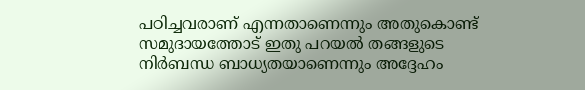പഠിച്ചവരാണ് എന്നതാണെന്നും അതുകൊണ്ട് സമുദായത്തോട് ഇതു പറയൽ തങ്ങളുടെ നിർബന്ധ ബാധ്യതയാണെന്നും അദ്ദേഹം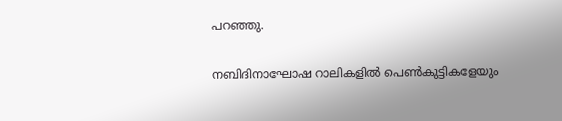പറഞ്ഞു.

നബിദിനാഘോഷ റാലികളിൽ പെൺകുട്ടികളേയും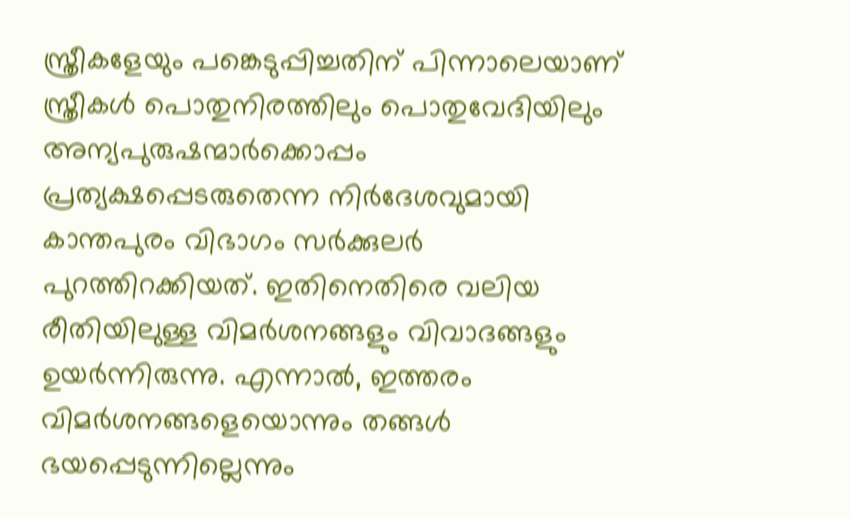സ്ത്രീകളേയും പങ്കെടുപ്പിച്ചതിന് പിന്നാലെയാണ് സ്ത്രീകൾ പൊതുനിരത്തിലും പൊതുവേദിയിലും അന്യപുരുഷന്മാർക്കൊപ്പം പ്രത്യക്ഷപ്പെടരുതെന്ന നിർദേശവുമായി കാന്തപുരം വിഭാഗം സർക്കുലർ പുറത്തിറക്കിയത്. ഇതിനെതിരെ വലിയ രീതിയിലുള്ള വിമർശനങ്ങളും വിവാദങ്ങളും ഉയർന്നിരുന്നു. എന്നാൽ, ഇത്തരം വിമർശനങ്ങളെയൊന്നും തങ്ങൾ ഭയപ്പെടുന്നില്ലെന്നും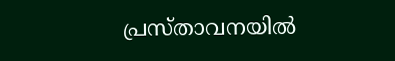പ്രസ്താവനയിൽ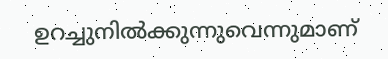ഉറച്ചുനിൽക്കുന്നുവെന്നുമാണ്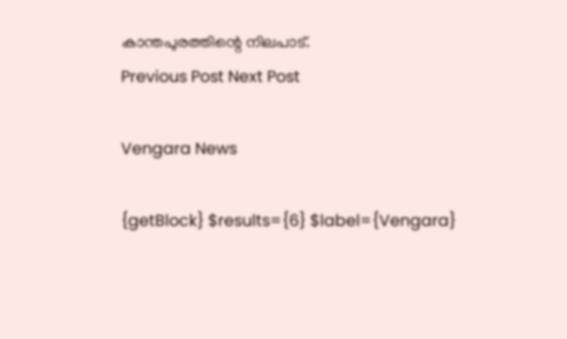കാന്തപുരത്തിന്റെ നിലപാട്‌.
Previous Post Next Post

Vengara News

{getBlock} $results={6} $label={Vengara}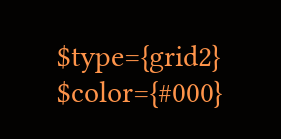$type={grid2} $color={#000}